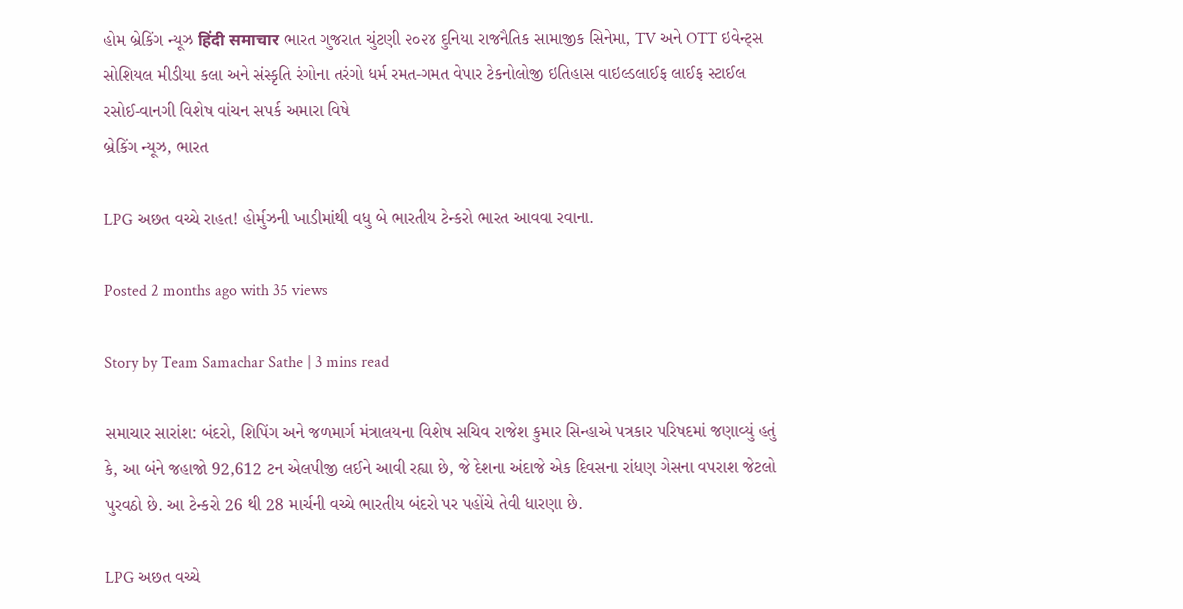હોમ બ્રેકિંગ ન્યૂઝ हिंदी समाचार ભારત ગુજરાત ચુંટણી ૨૦૨૪ દુનિયા રાજનૈતિક સામાજીક સિનેમા, TV અને OTT ઇવેન્ટ્સ સોશિયલ મીડીયા કલા અને સંસ્કૃતિ રંગોના તરંગો ધર્મ રમત-ગમત વેપાર ટેકનોલોજી ઇતિહાસ વાઇલ્ડલાઈફ લાઈફ સ્ટાઈલ રસોઈ-વાનગી વિશેષ વાંચન સપર્ક અમારા વિષે
બ્રેકિંગ ન્યૂઝ, ભારત

LPG અછત વચ્ચે રાહત! હોર્મુઝની ખાડીમાંથી વધુ બે ભારતીય ટેન્કરો ભારત આવવા રવાના.

Posted 2 months ago with 35 views

Story by Team Samachar Sathe | 3 mins read

સમાચાર સારાંશ: બંદરો, શિપિંગ અને જળમાર્ગ મંત્રાલયના વિશેષ સચિવ રાજેશ કુમાર સિન્હાએ પત્રકાર પરિષદમાં જણાવ્યું હતું કે, આ બંને જહાજો 92,612 ટન એલપીજી લઈને આવી રહ્યા છે, જે દેશના અંદાજે એક દિવસના રાંધણ ગેસના વપરાશ જેટલો પુરવઠો છે. આ ટેન્કરો 26 થી 28 માર્ચની વચ્ચે ભારતીય બંદરો પર પહોંચે તેવી ધારણા છે.

LPG અછત વચ્ચે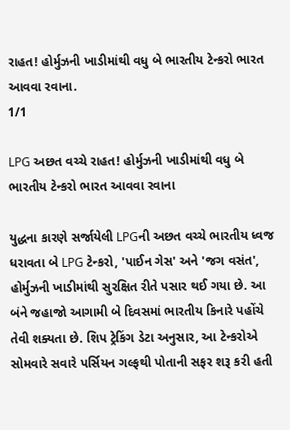રાહત! હોર્મુઝની ખાડીમાંથી વધુ બે ભારતીય ટેન્કરો ભારત આવવા રવાના.
1/1

LPG અછત વચ્ચે રાહત! હોર્મુઝની ખાડીમાંથી વધુ બે ભારતીય ટેન્કરો ભારત આવવા રવાના

યુદ્ધના કારણે સર્જાયેલી LPGની અછત વચ્ચે ભારતીય ધ્વજ ધરાવતા બે LPG ટેન્કરો, 'પાઈન ગેસ' અને 'જગ વસંત', હોર્મુઝની ખાડીમાંથી સુરક્ષિત રીતે પસાર થઈ ગયા છે. આ બંને જહાજો આગામી બે દિવસમાં ભારતીય કિનારે પહોંચે તેવી શક્યતા છે. શિપ ટ્રેકિંગ ડેટા અનુસાર, આ ટેન્કરોએ સોમવારે સવારે પર્સિયન ગલ્ફથી પોતાની સફર શરૂ કરી હતી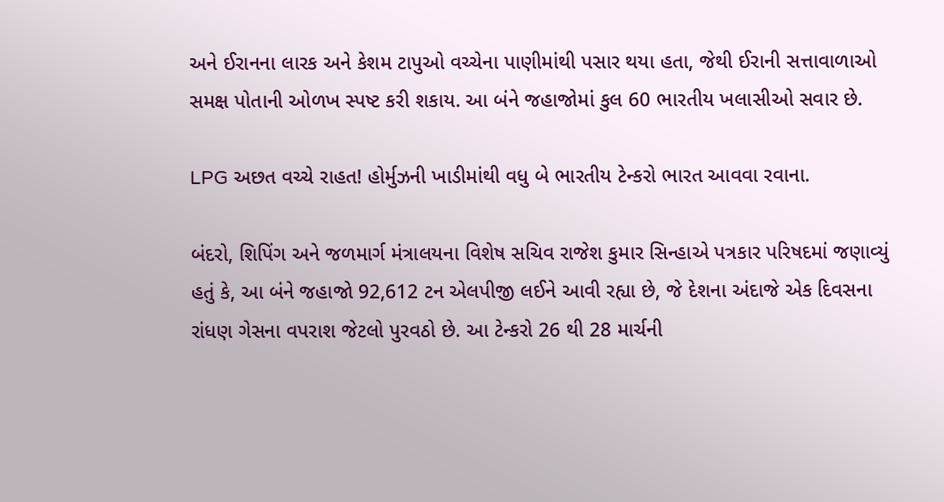અને ઈરાનના લારક અને કેશમ ટાપુઓ વચ્ચેના પાણીમાંથી પસાર થયા હતા, જેથી ઈરાની સત્તાવાળાઓ સમક્ષ પોતાની ઓળખ સ્પષ્ટ કરી શકાય. આ બંને જહાજોમાં કુલ 60 ભારતીય ખલાસીઓ સવાર છે.

LPG અછત વચ્ચે રાહત! હોર્મુઝની ખાડીમાંથી વધુ બે ભારતીય ટેન્કરો ભારત આવવા રવાના.

બંદરો, શિપિંગ અને જળમાર્ગ મંત્રાલયના વિશેષ સચિવ રાજેશ કુમાર સિન્હાએ પત્રકાર પરિષદમાં જણાવ્યું હતું કે, આ બંને જહાજો 92,612 ટન એલપીજી લઈને આવી રહ્યા છે, જે દેશના અંદાજે એક દિવસના રાંધણ ગેસના વપરાશ જેટલો પુરવઠો છે. આ ટેન્કરો 26 થી 28 માર્ચની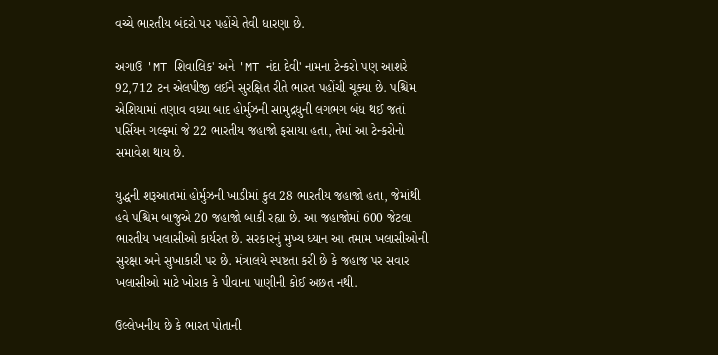વચ્ચે ભારતીય બંદરો પર પહોંચે તેવી ધારણા છે.

અગાઉ 'MT શિવાલિક' અને 'MT નંદા દેવી' નામના ટેન્કરો પણ આશરે 92,712 ટન એલપીજી લઈને સુરક્ષિત રીતે ભારત પહોંચી ચૂક્યા છે. પશ્ચિમ એશિયામાં તણાવ વધ્યા બાદ હોર્મુઝની સામુદ્રધુની લગભગ બંધ થઈ જતાં પર્સિયન ગલ્ફમાં જે 22 ભારતીય જહાજો ફસાયા હતા, તેમાં આ ટેન્કરોનો સમાવેશ થાય છે.

યુદ્ધની શરૂઆતમાં હોર્મુઝની ખાડીમાં કુલ 28 ભારતીય જહાજો હતા, જેમાંથી હવે પશ્ચિમ બાજુએ 20 જહાજો બાકી રહ્યા છે. આ જહાજોમાં 600 જેટલા ભારતીય ખલાસીઓ કાર્યરત છે. સરકારનું મુખ્ય ધ્યાન આ તમામ ખલાસીઓની સુરક્ષા અને સુખાકારી પર છે. મંત્રાલયે સ્પષ્ટતા કરી છે કે જહાજ પર સવાર ખલાસીઓ માટે ખોરાક કે પીવાના પાણીની કોઈ અછત નથી.

ઉલ્લેખનીય છે કે ભારત પોતાની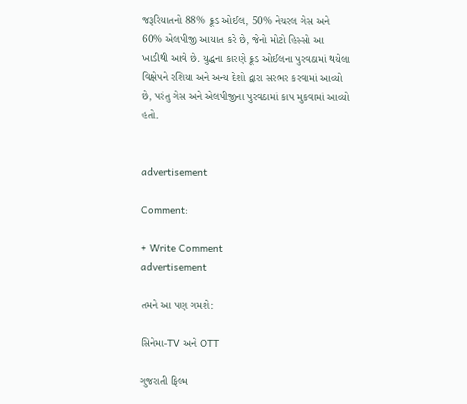જરૂરિયાતનો 88% ક્રૂડ ઓઈલ, 50% નેચરલ ગેસ અને 60% એલપીજી આયાત કરે છે, જેનો મોટો હિસ્સો આ ખાડીથી આવે છે. યુદ્ધના કારણે ક્રૂડ ઓઈલના પુરવઠામાં થયેલા વિક્ષેપને રશિયા અને અન્ય દેશો દ્વારા સરભર કરવામાં આવ્યો છે, પરંતુ ગેસ અને એલપીજીના પુરવઠામાં કાપ મુકવામાં આવ્યો હતો.


advertisement

Comment:

+ Write Comment
advertisement

તમને આ પણ ગમશે:

સિનેમા-TV અને OTT

ગુજરાતી ફિલ્મ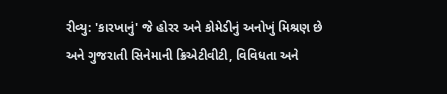રીવ્યુ: 'કારખાનું' જે હોરર અને કોમેડીનું અનોખું મિશ્રણ છે અને ગુજરાતી સિનેમાની ક્રિએટીવીટી, વિવિધતા અને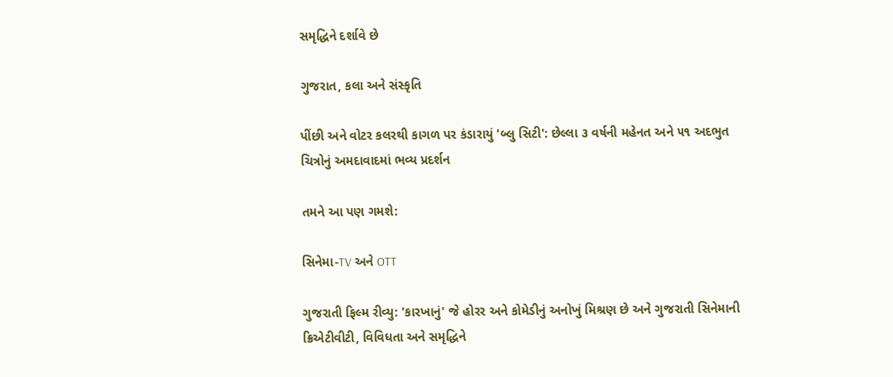સમૃદ્ધિને દર્શાવે છે

ગુજરાત, કલા અને સંસ્કૃતિ

પીંછી અને વોટર કલરથી કાગળ પર કંડારાયું 'બ્લુ સિટી': છેલ્લા ૩ વર્ષની મહેનત અને ૫૧ અદભુત ચિત્રોનું અમદાવાદમાં ભવ્ય પ્રદર્શન

તમને આ પણ ગમશે:

સિનેમા-TV અને OTT

ગુજરાતી ફિલ્મ રીવ્યુ: 'કારખાનું' જે હોરર અને કોમેડીનું અનોખું મિશ્રણ છે અને ગુજરાતી સિનેમાની ક્રિએટીવીટી, વિવિધતા અને સમૃદ્ધિને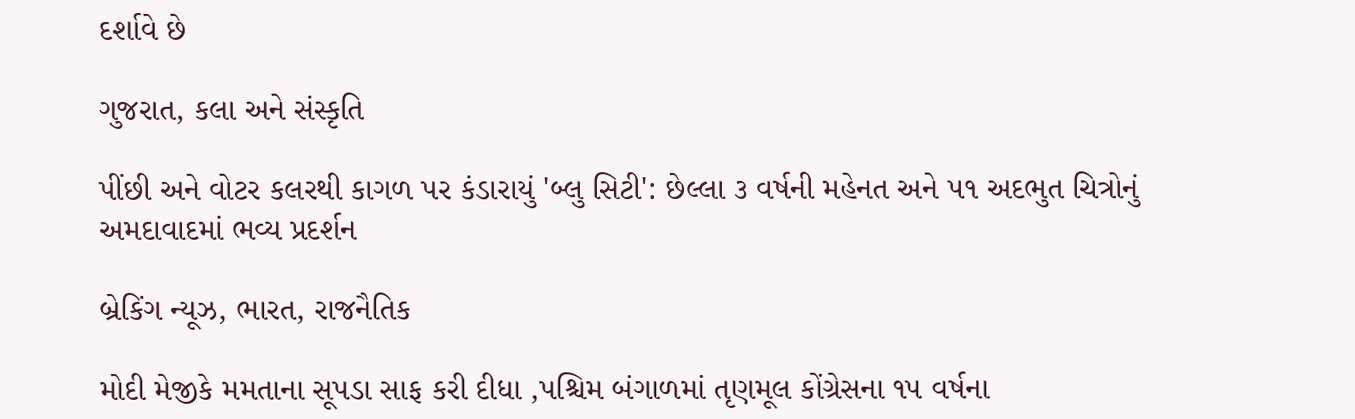દર્શાવે છે

ગુજરાત, કલા અને સંસ્કૃતિ

પીંછી અને વોટર કલરથી કાગળ પર કંડારાયું 'બ્લુ સિટી': છેલ્લા ૩ વર્ષની મહેનત અને ૫૧ અદભુત ચિત્રોનું અમદાવાદમાં ભવ્ય પ્રદર્શન

બ્રેકિંગ ન્યૂઝ, ભારત, રાજનૈતિક

મોદી મેજીકે મમતાના સૂપડા સાફ કરી દીધા ,પશ્ચિમ બંગાળમાં તૃણમૂલ કોંગ્રેસના ૧૫ વર્ષના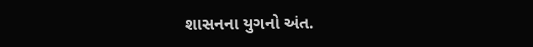શાસનના યુગનો અંત.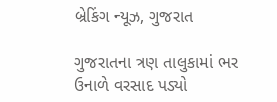બ્રેકિંગ ન્યૂઝ, ગુજરાત

ગુજરાતના ત્રણ તાલુકામાં ભર ઉનાળે વરસાદ પડ્યો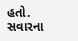હતો. સવારના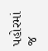પહોરમાં જ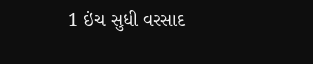1 ઇંચ સુધી વરસાદ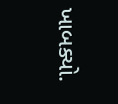ખાબક્યો.